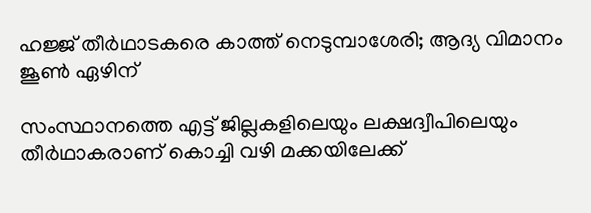ഹജ്ജ് തീര്‍ഥാടകരെ കാത്ത് നെടുമ്പാശേരി; ആദ്യ വിമാനം ജൂണ്‍ ഏഴിന്

സംസ്ഥാനത്തെ എട്ട് ജില്ലകളിലെയും ലക്ഷദ്വീപിലെയും തീര്‍ഥാകരാണ് കൊച്ചി വഴി മക്കയിലേക്ക്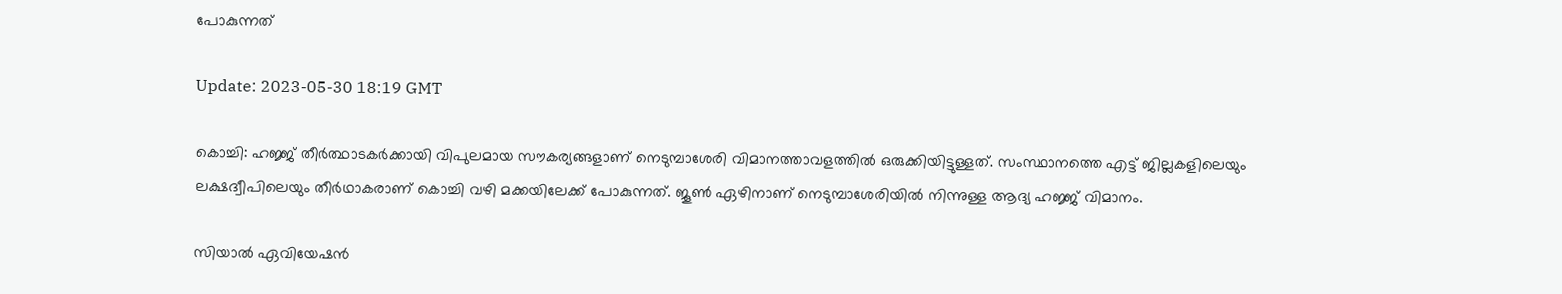പോകുന്നത്

Update: 2023-05-30 18:19 GMT

കൊച്ചി: ഹജ്ജ് തീർത്ഥാടകർക്കായി വിപുലമായ സൗകര്യങ്ങളാണ് നെടുമ്പാശേരി വിമാനത്താവളത്തില്‍ ഒരുക്കിയിട്ടുള്ളത്. സംസ്ഥാനത്തെ എട്ട് ജില്ലകളിലെയും ലക്ഷദ്വീപിലെയും തീര്‍ഥാകരാണ് കൊച്ചി വഴി മക്കയിലേക്ക് പോകുന്നത്. ജൂണ്‍ ഏഴിനാണ് നെടുമ്പാശേരിയില്‍ നിന്നുള്ള ആദ്യ ഹജ്ജ് വിമാനം.

സിയാല്‍ ഏവിയേഷന്‍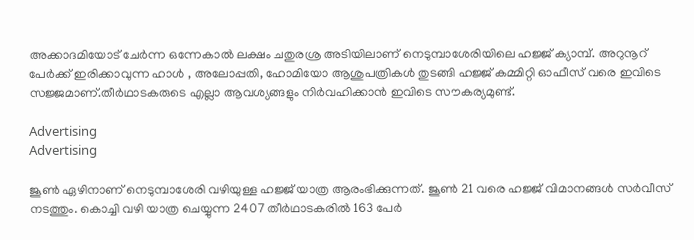അക്കാദമിയോട് ചേര്‍ന്ന ഒന്നേകാല്‍ ലക്ഷം ചതുരശ്ര അടിയിലാണ് നെടുമ്പാശേരിയിലെ ഹജ്ജ് ക്യാമ്പ്. അറുനൂറ് പേര്‍ക്ക് ഇരിക്കാവുന്ന ഹാള്‍ , അലോപ്പതി, ഹോമിയോ ആശുപത്രികൾ തുടങ്ങി ഹജ്ജ് കമ്മിറ്റി ഓഫീസ് വരെ ഇവിടെ സജ്ജമാണ്.തീർഥാടകരുടെ എല്ലാ ആവശ്യങ്ങളും നിര്‍വഹിക്കാന്‍ ഇവിടെ സൗകര്യമുണ്ട്.

Advertising
Advertising

ജൂൺ ഏഴിനാണ് നെടുമ്പാശേരി വഴിയുള്ള ഹജ്ജ് യാത്ര ആരംഭിക്കുന്നത്. ജൂണ്‍ 21 വരെ ഹജ്ജ് വിമാനങ്ങള്‍ സര്‍വീസ് നടത്തും. കൊച്ചി വഴി യാത്ര ചെയ്യുന്ന 2407 തീര്‍ഥാടകരില്‍ 163 പേര്‍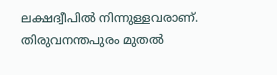ലക്ഷദ്വീപില്‍ നിന്നുള്ളവരാണ്. തിരുവനന്തപുരം മുതല്‍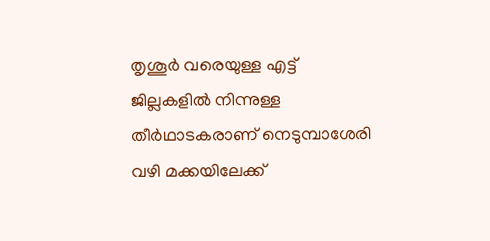തൃശൂര്‍ വരെയുള്ള എട്ട് ജില്ലകളില്‍ നിന്നുള്ള തീര്‍ഥാടകരാണ് നെടുമ്പാശേരി വഴി മക്കയിലേക്ക്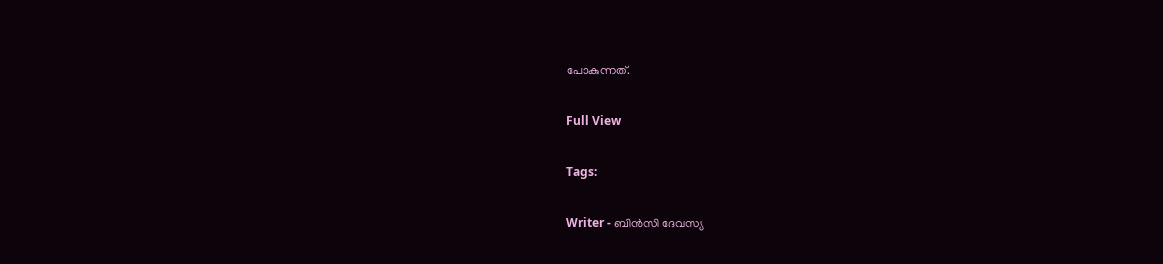പോകുന്നത്.

Full View

Tags:

Writer - ബിന്‍സി ദേവസ്യ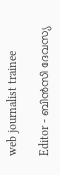web journalist trainee

Editor - ബിന്‍സി ദേവസ്യ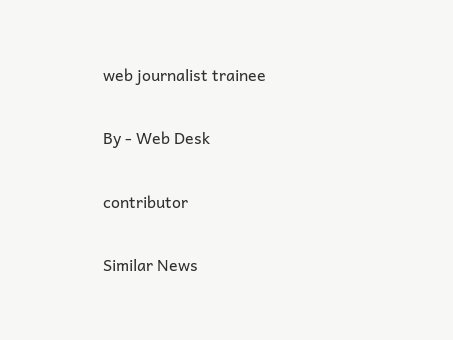web journalist trainee

By - Web Desk

contributor

Similar News